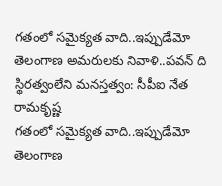గతంలో సమైక్యత వాది..ఇప్పుడేమో తెలంగాణ అమరులకు నివాళి..పవన్ ది స్థిరత్వంలేని మనస్తత్వం: సీపీఐ నేత రామకృష్ణ
గతంలో సమైక్యత వాది..ఇప్పుడేమో తెలంగాణ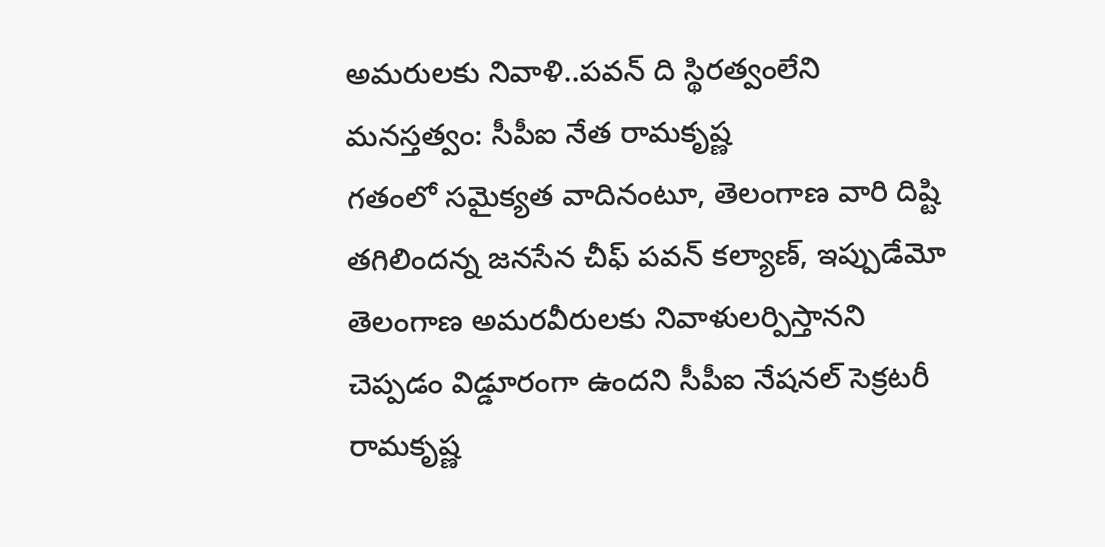అమరులకు నివాళి..పవన్ ది స్థిరత్వంలేని మనస్తత్వం: సీపీఐ నేత రామకృష్ణ
గతంలో సమైక్యత వాదినంటూ, తెలంగాణ వారి దిష్టి తగిలిందన్న జనసేన చీఫ్ పవన్ కల్యాణ్, ఇప్పుడేమో తెలంగాణ అమరవీరులకు నివాళులర్పిస్తానని చెప్పడం విడ్డూరంగా ఉందని సీపీఐ నేషనల్ సెక్రటరీ రామకృష్ణ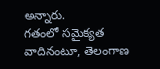అన్నారు.
గతంలో సమైక్యత వాదినంటూ, తెలంగాణ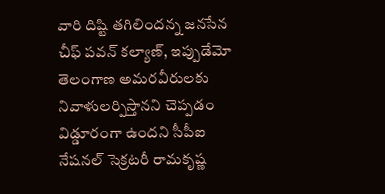వారి దిష్టి తగిలిందన్న జనసేన చీఫ్ పవన్ కల్యాణ్, ఇప్పుడేమో తెలంగాణ అమరవీరులకు నివాళులర్పిస్తానని చెప్పడం విడ్డూరంగా ఉందని సీపీఐ నేషనల్ సెక్రటరీ రామకృష్ణ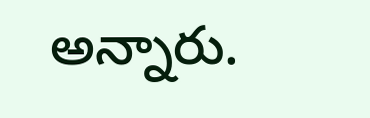అన్నారు.